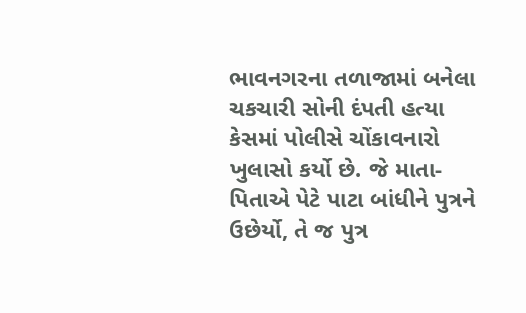ભાવનગરના તળાજામાં બનેલા ચકચારી સોની દંપતી હત્યા કેસમાં પોલીસે ચોંકાવનારો ખુલાસો કર્યો છે. જે માતા-પિતાએ પેટે પાટા બાંધીને પુત્રને ઉછેર્યો, તે જ પુત્ર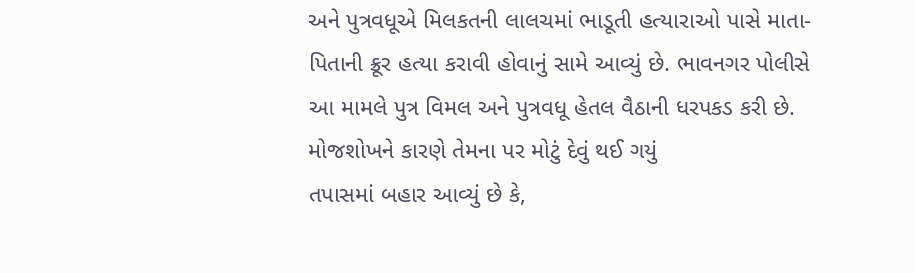અને પુત્રવધૂએ મિલકતની લાલચમાં ભાડૂતી હત્યારાઓ પાસે માતા-પિતાની ક્રૂર હત્યા કરાવી હોવાનું સામે આવ્યું છે. ભાવનગર પોલીસે આ મામલે પુત્ર વિમલ અને પુત્રવધૂ હેતલ વૈઠાની ધરપકડ કરી છે.
મોજશોખને કારણે તેમના પર મોટું દેવું થઈ ગયું
તપાસમાં બહાર આવ્યું છે કે,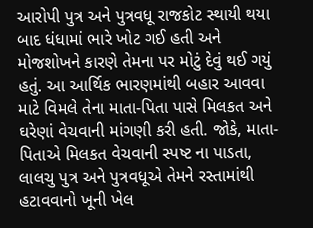આરોપી પુત્ર અને પુત્રવધૂ રાજકોટ સ્થાયી થયા બાદ ધંધામાં ભારે ખોટ ગઈ હતી અને મોજશોખને કારણે તેમના પર મોટું દેવું થઈ ગયું હતું. આ આર્થિક ભારણમાંથી બહાર આવવા માટે વિમલે તેના માતા-પિતા પાસે મિલકત અને ઘરેણાં વેચવાની માંગણી કરી હતી. જોકે, માતા-પિતાએ મિલકત વેચવાની સ્પષ્ટ ના પાડતા, લાલચુ પુત્ર અને પુત્રવધૂએ તેમને રસ્તામાંથી હટાવવાનો ખૂની ખેલ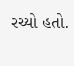રચ્યો હતો.